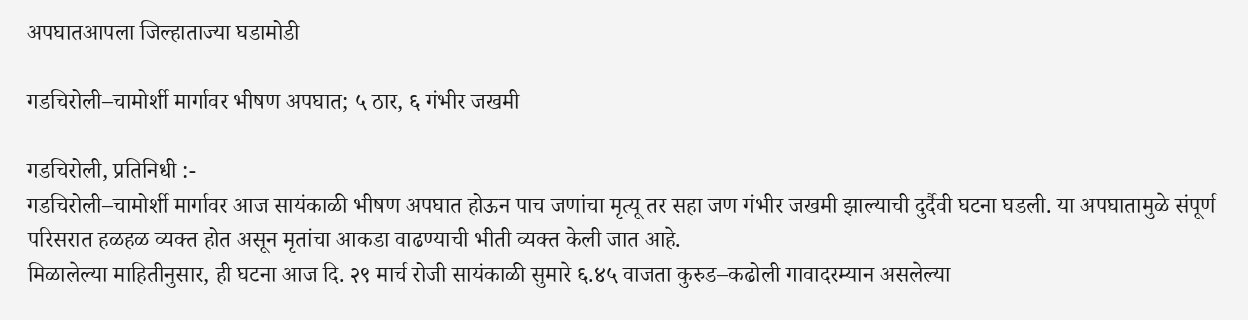अपघातआपला जिल्हाताज्या घडामोडी

गडचिरोली–चामोर्शी मार्गावर भीषण अपघात; ५ ठार, ६ गंभीर जखमी

गडचिरोली, प्रतिनिधी :-
गडचिरोली–चामोर्शी मार्गावर आज सायंकाळी भीषण अपघात होऊन पाच जणांचा मृत्यू तर सहा जण गंभीर जखमी झाल्याची दुर्दैवी घटना घडली. या अपघातामुळे संपूर्ण परिसरात हळहळ व्यक्त होत असून मृतांचा आकडा वाढण्याची भीती व्यक्त केली जात आहे.
मिळालेल्या माहितीनुसार, ही घटना आज दि. २९ मार्च रोजी सायंकाळी सुमारे ६.४५ वाजता कुरुड–कढोली गावादरम्यान असलेल्या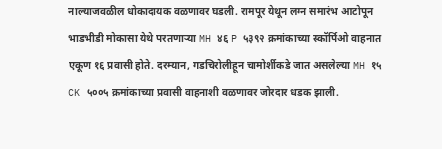नाल्याजवळील धोकादायक वळणावर घडली. रामपूर येथून लग्न समारंभ आटोपून भाडभीडी मोकासा येथे परतणाऱ्या MH ४६ P ५३९२ क्रमांकाच्या स्कॉर्पिओ वाहनात एकूण १६ प्रवासी होते. दरम्यान, गडचिरोलीहून चामोर्शीकडे जात असलेल्या MH १५ CK ५००५ क्रमांकाच्या प्रवासी वाहनाशी वळणावर जोरदार धडक झाली.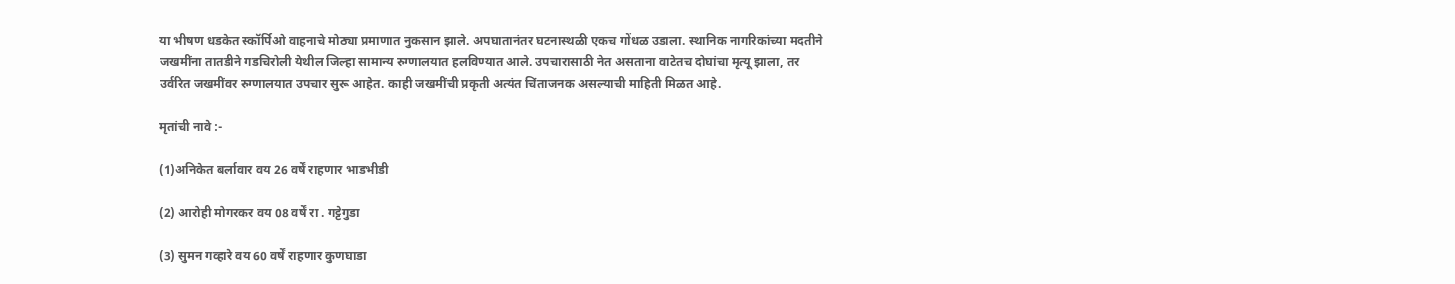या भीषण धडकेत स्कॉर्पिओ वाहनाचे मोठ्या प्रमाणात नुकसान झाले. अपघातानंतर घटनास्थळी एकच गोंधळ उडाला. स्थानिक नागरिकांच्या मदतीने जखमींना तातडीने गडचिरोली येथील जिल्हा सामान्य रुग्णालयात हलविण्यात आले. उपचारासाठी नेत असताना वाटेतच दोघांचा मृत्यू झाला, तर उर्वरित जखमींवर रुग्णालयात उपचार सुरू आहेत. काही जखमींची प्रकृती अत्यंत चिंताजनक असल्याची माहिती मिळत आहे.

मृतांची नावे :-

(1)अनिकेत बर्लावार वय 26 वर्षें राहणार भाडभीडी

(2) आरोही मोगरकर वय 08 वर्षें रा . गट्टेगुडा

(3) सुमन गव्हारे वय 60 वर्षें राहणार कुणघाडा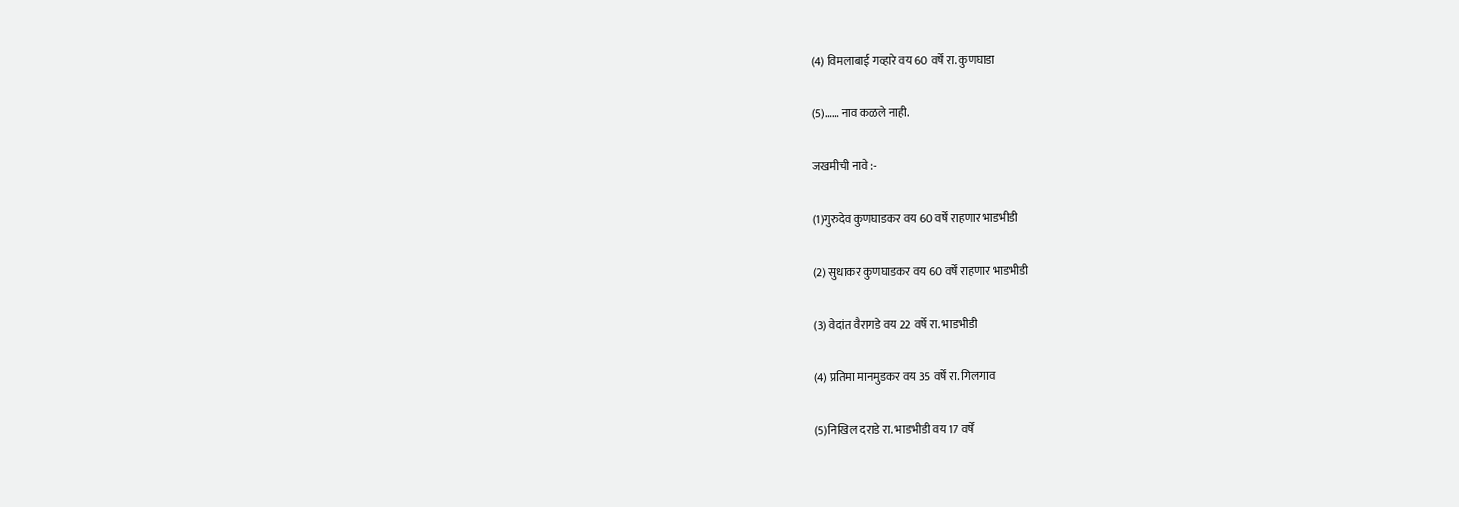(4) विमलाबाई गव्हारे वय 60 वर्षें रा. कुणघाडा

(5)…… नाव कळले नाही.

जखमीची नावे :-

(1)गुरुदेव कुणघाडकर वय 60 वर्षें राहणार भाडभीडी

(2) सुधाकर कुणघाडकर वय 60 वर्षें राहणार भाडभीडी

(3) वेदांत वैरागडे वय 22 वर्षे रा. भाडभीडी

(4) प्रतिमा मानमुडकर वय 35 वर्षें रा. गिलगाव

(5)निखिल दराडे रा. भाडभीडी वय 17 वर्षें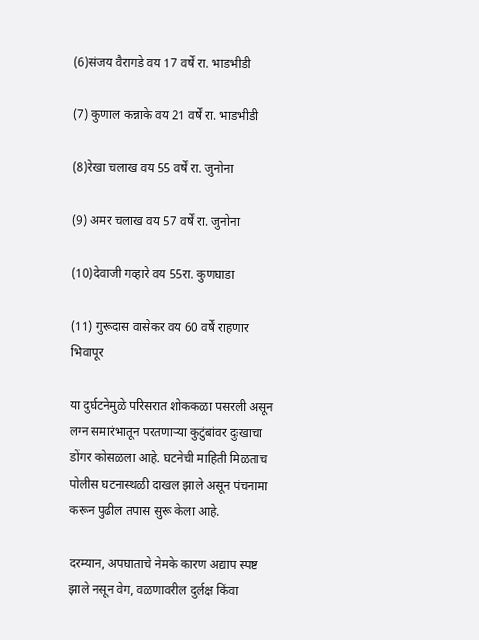(6)संजय वैरागडे वय 17 वर्षें रा. भाडभीडी

(7) कुणाल कन्नाके वय 21 वर्षें रा. भाडभीडी

(8)रेखा चलाख वय 55 वर्षें रा. जुनोना

(9) अमर चलाख वय 57 वर्षें रा. जुनोना

(10)देवाजी गव्हारे वय 55रा. कुणघाडा

(11) गुरूदास वासेकर वय 60 वर्षें राहणार भिवापूर

या दुर्घटनेमुळे परिसरात शोककळा पसरली असून लग्न समारंभातून परतणाऱ्या कुटुंबांवर दुःखाचा डोंगर कोसळला आहे. घटनेची माहिती मिळताच पोलीस घटनास्थळी दाखल झाले असून पंचनामा करून पुढील तपास सुरू केला आहे.

दरम्यान, अपघाताचे नेमके कारण अद्याप स्पष्ट झाले नसून वेग, वळणावरील दुर्लक्ष किंवा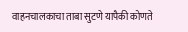वाहनचालकाचा ताबा सुटणे यापैकी कोणते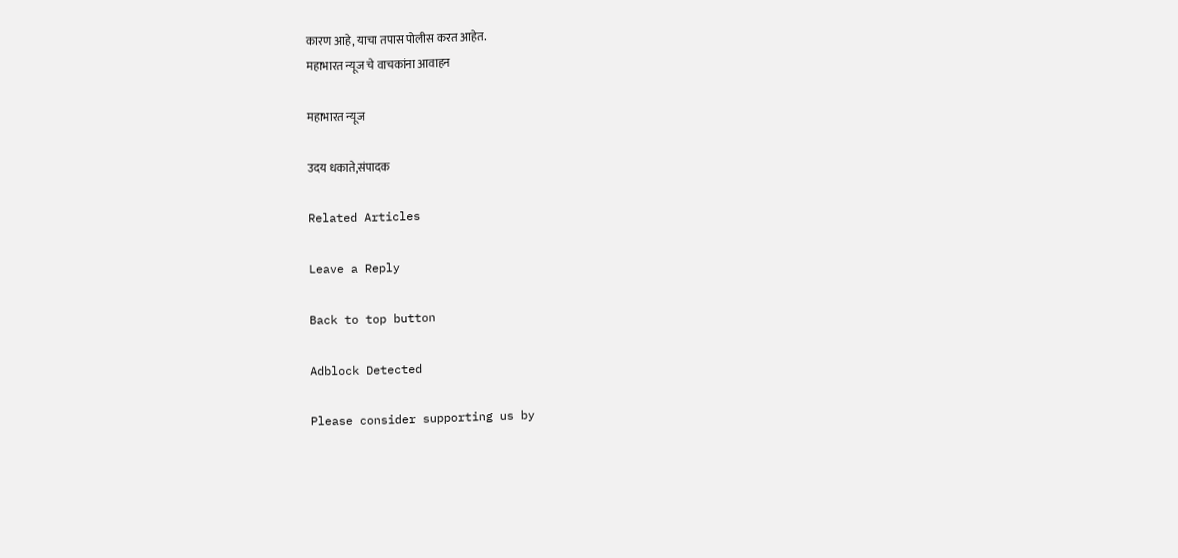कारण आहे, याचा तपास पोलीस करत आहेत.
महाभारत न्यूज चे वाचकांना आवाहन

महाभारत न्यूज

उदय धकाते,संपादक

Related Articles

Leave a Reply

Back to top button

Adblock Detected

Please consider supporting us by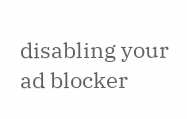disabling your ad blocker